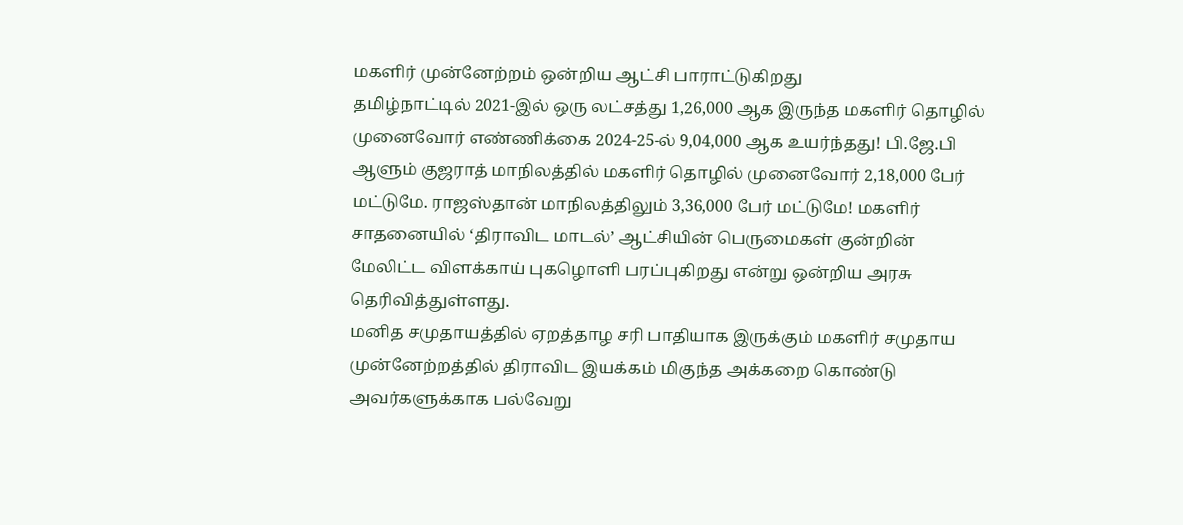மகளிர் முன்னேற்றம் ஒன்றிய ஆட்சி பாராட்டுகிறது
தமிழ்நாட்டில் 2021-இல் ஒரு லட்சத்து 1,26,000 ஆக இருந்த மகளிர் தொழில் முனைவோர் எண்ணிக்கை 2024-25-ல் 9,04,000 ஆக உயர்ந்தது! பி.ஜே.பி ஆளும் குஜராத் மாநிலத்தில் மகளிர் தொழில் முனைவோர் 2,18,000 பேர் மட்டுமே. ராஜஸ்தான் மாநிலத்திலும் 3,36,000 பேர் மட்டுமே! மகளிர் சாதனையில் ‘திராவிட மாடல்’ ஆட்சியின் பெருமைகள் குன்றின் மேலிட்ட விளக்காய் புகழொளி பரப்புகிறது என்று ஒன்றிய அரசு தெரிவித்துள்ளது.
மனித சமுதாயத்தில் ஏறத்தாழ சரி பாதியாக இருக்கும் மகளிர் சமுதாய முன்னேற்றத்தில் திராவிட இயக்கம் மிகுந்த அக்கறை கொண்டு அவர்களுக்காக பல்வேறு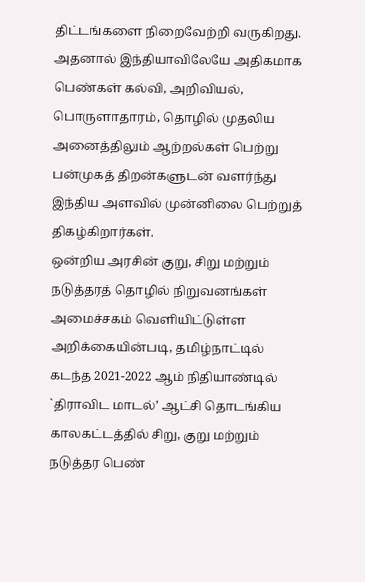திட்டங்களை நிறைவேற்றி வருகிறது. அதனால் இந்தியாவிலேயே அதிகமாக பெண்கள் கல்வி, அறிவியல், பொருளாதாரம், தொழில் முதலிய அனைத்திலும் ஆற்றல்கள் பெற்று பன்முகத் திறன்களுடன் வளர்ந்து இந்திய அளவில் முன்னிலை பெற்றுத் திகழ்கிறார்கள்.
ஒன்றிய அரசின் குறு, சிறு மற்றும் நடுத்தரத் தொழில் நிறுவனங்கள் அமைச்சகம் வெளியிட்டுள்ள அறிக்கையின்படி, தமிழ்நாட்டில் கடந்த 2021-2022 ஆம் நிதியாண்டில் `திராவிட மாடல்’ ஆட்சி தொடங்கிய காலகட்டத்தில் சிறு, குறு மற்றும் நடுத்தர பெண்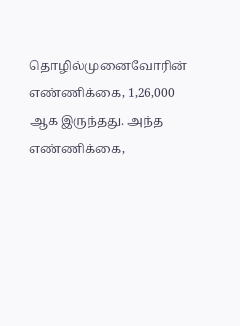தொழில்முனைவோரின் எண்ணிக்கை, 1,26,000 ஆக இருந்தது. அந்த எண்ணிக்கை,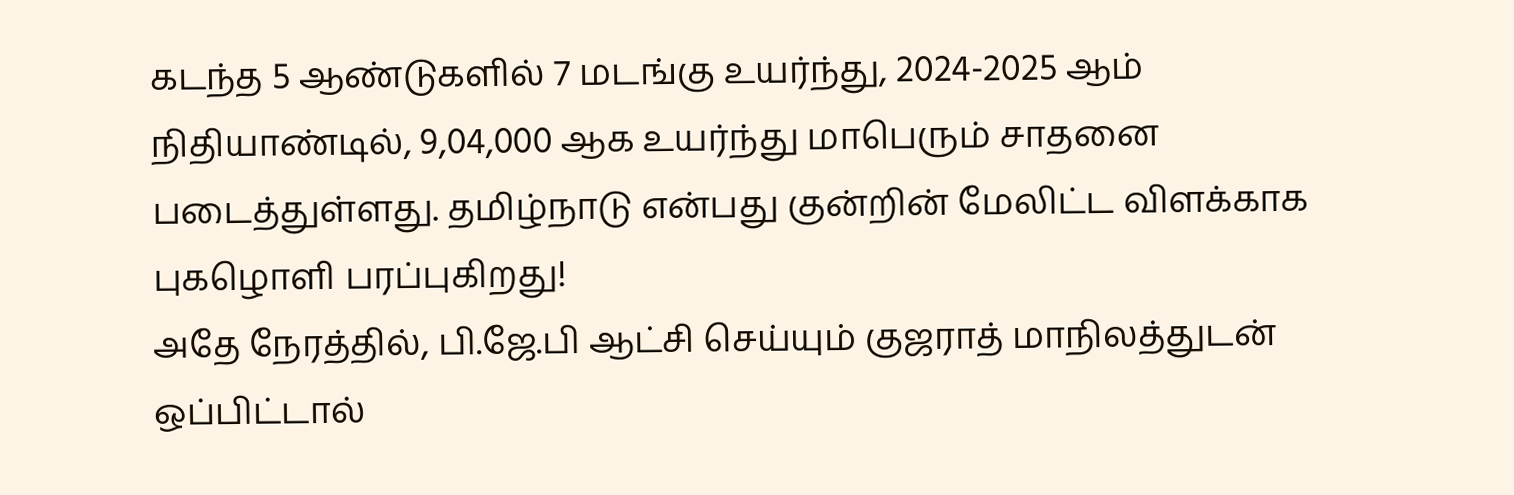கடந்த 5 ஆண்டுகளில் 7 மடங்கு உயர்ந்து, 2024-2025 ஆம் நிதியாண்டில், 9,04,000 ஆக உயர்ந்து மாபெரும் சாதனை படைத்துள்ளது. தமிழ்நாடு என்பது குன்றின் மேலிட்ட விளக்காக புகழொளி பரப்புகிறது!
அதே நேரத்தில், பி.ஜே.பி ஆட்சி செய்யும் குஜராத் மாநிலத்துடன் ஒப்பிட்டால்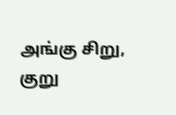அங்கு சிறு, குறு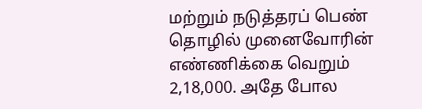மற்றும் நடுத்தரப் பெண் தொழில் முனைவோரின் எண்ணிக்கை வெறும் 2,18,000. அதே போல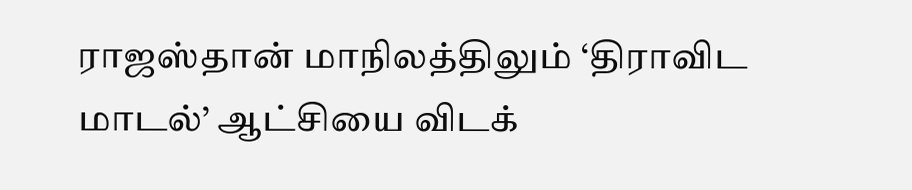ராஜஸ்தான் மாநிலத்திலும் ‘திராவிட மாடல்’ ஆட்சியை விடக்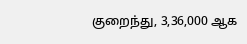குறைந்து, 3,36,000 ஆக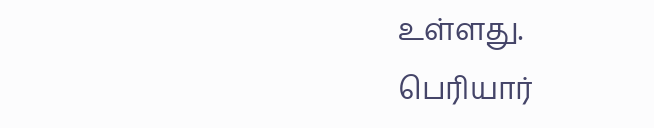உள்ளது.
பெரியார்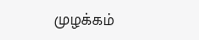முழக்கம்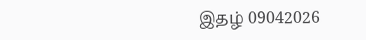இதழ் 09042026